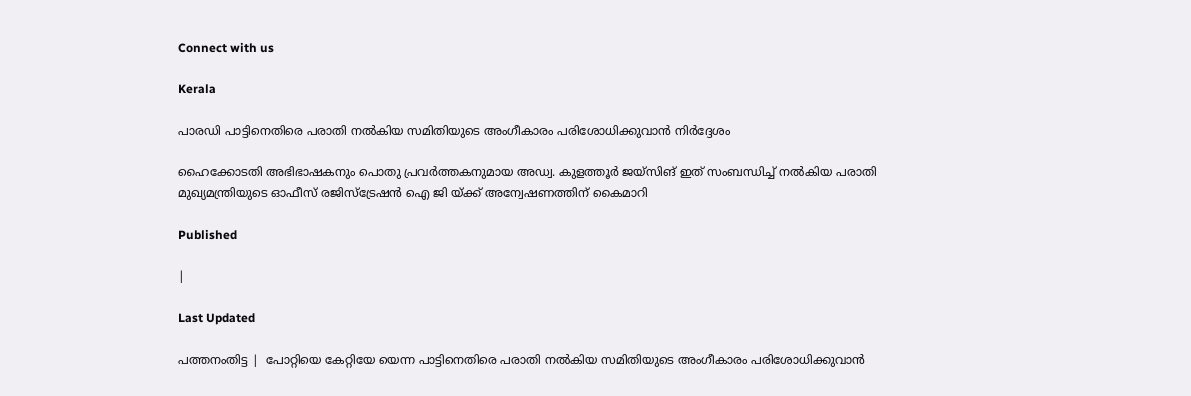Connect with us

Kerala

പാരഡി പാട്ടിനെതിരെ പരാതി നല്‍കിയ സമിതിയുടെ അംഗീകാരം പരിശോധിക്കുവാന്‍ നിര്‍ദ്ദേശം

ഹൈക്കോടതി അഭിഭാഷകനും പൊതു പ്രവര്‍ത്തകനുമായ അഡ്വ. കുളത്തൂര്‍ ജയ്സിങ് ഇത് സംബന്ധിച്ച് നല്‍കിയ പരാതി മുഖ്യമന്ത്രിയുടെ ഓഫീസ് രജിസ്‌ട്രേഷന്‍ ഐ ജി യ്ക്ക് അന്വേഷണത്തിന് കൈമാറി

Published

|

Last Updated

പത്തനംതിട്ട |  പോറ്റിയെ കേറ്റിയേ യെന്ന പാട്ടിനെതിരെ പരാതി നല്‍കിയ സമിതിയുടെ അംഗീകാരം പരിശോധിക്കുവാന്‍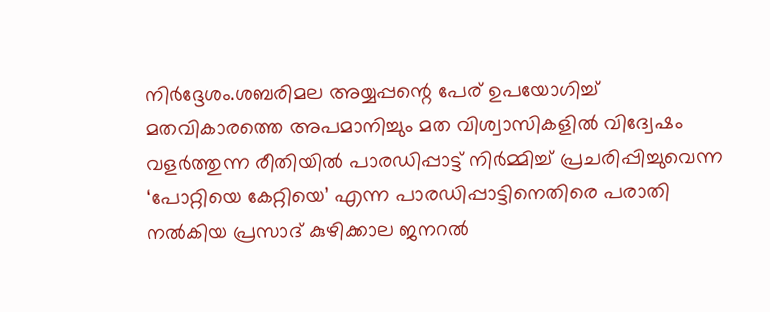നിര്‍ദ്ദേശം.ശബരിമല അയ്യപ്പന്റെ പേര് ഉപയോഗിച്ച് മതവികാരത്തെ അപമാനിച്ചും മത വിശ്വാസികളില്‍ വിദ്വേഷം വളര്‍ത്തുന്ന രീതിയില്‍ പാരഡിപ്പാട്ട് നിര്‍മ്മിച്ച് പ്രചരിപ്പിച്ചുവെന്ന ‘പോറ്റിയെ കേറ്റിയെ’ എന്ന പാരഡിപ്പാട്ടിനെതിരെ പരാതി നല്‍കിയ പ്രസാദ് കുഴിക്കാല ജനറല്‍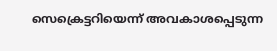സെക്രെട്ടറിയെന്ന് അവകാശപ്പെടുന്ന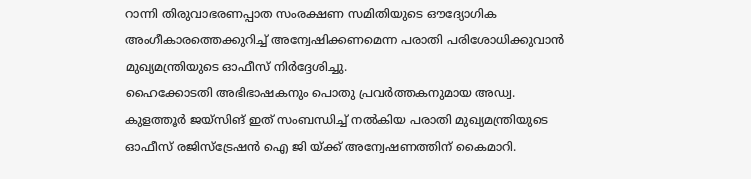റാന്നി തിരുവാഭരണപ്പാത സംരക്ഷണ സമിതിയുടെ ഔദ്യോഗിക അംഗീകാരത്തെക്കുറിച്ച് അന്വേഷിക്കണമെന്ന പരാതി പരിശോധിക്കുവാന്‍ മുഖ്യമന്ത്രിയുടെ ഓഫീസ് നിര്‍ദ്ദേശിച്ചു.
ഹൈക്കോടതി അഭിഭാഷകനും പൊതു പ്രവര്‍ത്തകനുമായ അഡ്വ. കുളത്തൂര്‍ ജയ്സിങ് ഇത് സംബന്ധിച്ച് നല്‍കിയ പരാതി മുഖ്യമന്ത്രിയുടെ ഓഫീസ് രജിസ്‌ട്രേഷന്‍ ഐ ജി യ്ക്ക് അന്വേഷണത്തിന് കൈമാറി.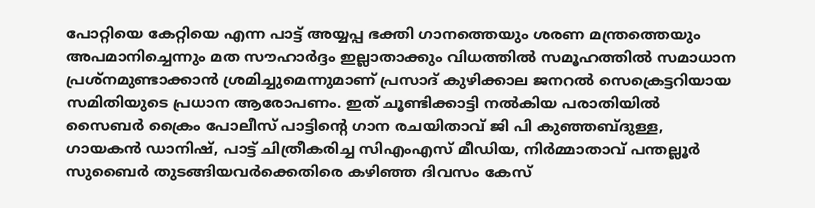പോറ്റിയെ കേറ്റിയെ എന്ന പാട്ട് അയ്യപ്പ ഭക്തി ഗാനത്തെയും ശരണ മന്ത്രത്തെയും അപമാനിച്ചെന്നും മത സൗഹാര്‍ദ്ദം ഇല്ലാതാക്കും വിധത്തില്‍ സമൂഹത്തില്‍ സമാധാന പ്രശ്‌നമുണ്ടാക്കാന്‍ ശ്രമിച്ചുമെന്നുമാണ് പ്രസാദ് കുഴിക്കാല ജനറല്‍ സെക്രെട്ടറിയായ സമിതിയുടെ പ്രധാന ആരോപണം. ഇത് ചൂണ്ടിക്കാട്ടി നല്‍കിയ പരാതിയില്‍ സൈബര്‍ ക്രൈം പോലീസ് പാട്ടിന്റെ ഗാന രചയിതാവ് ജി പി കുഞ്ഞബ്ദുള്ള, ഗായകന്‍ ഡാനിഷ്, പാട്ട് ചിത്രീകരിച്ച സിഎംഎസ് മീഡിയ, നിര്‍മ്മാതാവ് പന്തല്ലൂര്‍ സുബൈര്‍ തുടങ്ങിയവര്‍ക്കെതിരെ കഴിഞ്ഞ ദിവസം കേസ്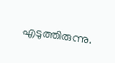എടുത്തിരുന്നു.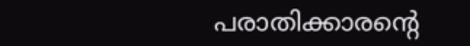പരാതിക്കാരന്റെ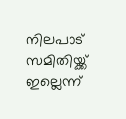നിലപാട് സമിതിയ്ക്ക് ഇല്ലെന്ന്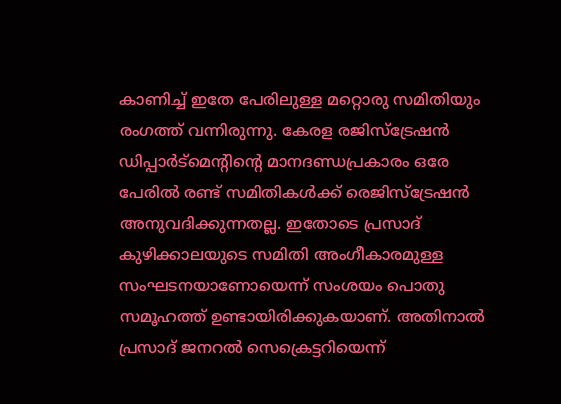കാണിച്ച് ഇതേ പേരിലുള്ള മറ്റൊരു സമിതിയും രംഗത്ത് വന്നിരുന്നു. കേരള രജിസ്‌ട്രേഷന്‍ ഡിപ്പാര്‍ട്‌മെന്റിന്റെ മാനദണ്ഡപ്രകാരം ഒരേ പേരില്‍ രണ്ട് സമിതികള്‍ക്ക് രെജിസ്‌ട്രേഷന്‍ അനുവദിക്കുന്നതല്ല. ഇതോടെ പ്രസാദ് കുഴിക്കാലയുടെ സമിതി അംഗീകാരമുള്ള സംഘടനയാണോയെന്ന് സംശയം പൊതു സമൂഹത്ത് ഉണ്ടായിരിക്കുകയാണ്. അതിനാല്‍ പ്രസാദ് ജനറല്‍ സെക്രെട്ടറിയെന്ന്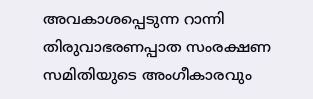അവകാശപ്പെടുന്ന റാന്നി തിരുവാഭരണപ്പാത സംരക്ഷണ സമിതിയുടെ അംഗീകാരവും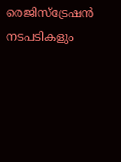രെജിസ്‌ട്രേഷന്‍ നടപടികളും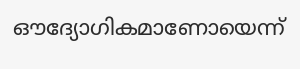ഔദ്യോഗികമാണോയെന്ന്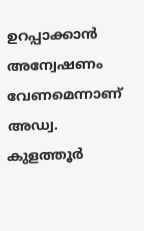ഉറപ്പാക്കാന്‍ അന്വേഷണം വേണമെന്നാണ് അഡ്വ. കുളത്തൂര്‍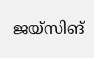ജയ്സിങ്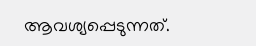ആവശ്യപ്പെടുന്നത്.